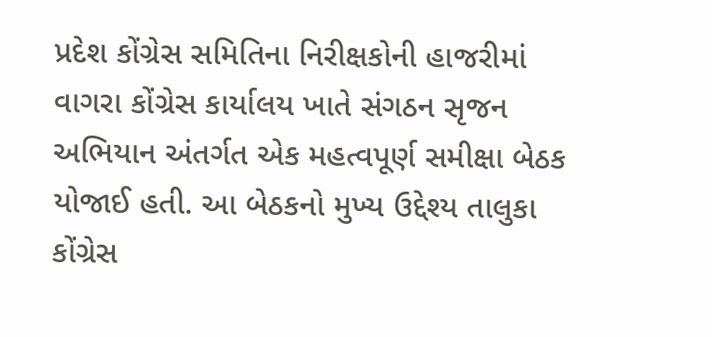પ્રદેશ કોંગ્રેસ સમિતિના નિરીક્ષકોની હાજરીમાં વાગરા કોંગ્રેસ કાર્યાલય ખાતે સંગઠન સૃજન અભિયાન અંતર્ગત એક મહત્વપૂર્ણ સમીક્ષા બેઠક યોજાઈ હતી. આ બેઠકનો મુખ્ય ઉદ્દેશ્ય તાલુકા કોંગ્રેસ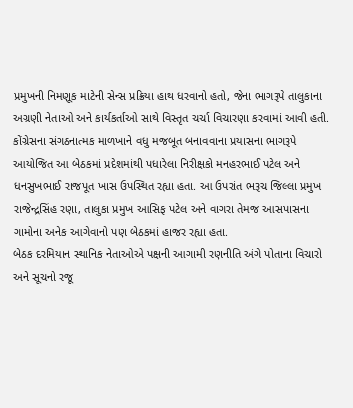પ્રમુખની નિમણૂક માટેની સેન્સ પ્રક્રિયા હાથ ધરવાનો હતો, જેના ભાગરૂપે તાલુકાના અગ્રણી નેતાઓ અને કાર્યકર્તાઓ સાથે વિસ્તૃત ચર્ચા વિચારણા કરવામાં આવી હતી.
કોંગ્રેસના સંગઠનાત્મક માળખાને વધુ મજબૂત બનાવવાના પ્રયાસના ભાગરૂપે આયોજિત આ બેઠકમાં પ્રદેશમાંથી પધારેલા નિરીક્ષકો મનહરભાઈ પટેલ અને ધનસુખભાઈ રાજપૂત ખાસ ઉપસ્થિત રહ્યા હતા. આ ઉપરાંત ભરૂચ જિલ્લા પ્રમુખ રાજેન્દ્રસિંહ રણા, તાલુકા પ્રમુખ આસિફ પટેલ અને વાગરા તેમજ આસપાસના ગામોના અનેક આગેવાનો પણ બેઠકમાં હાજર રહ્યા હતા.
બેઠક દરમિયાન સ્થાનિક નેતાઓએ પક્ષની આગામી રણનીતિ અંગે પોતાના વિચારો અને સૂચનો રજૂ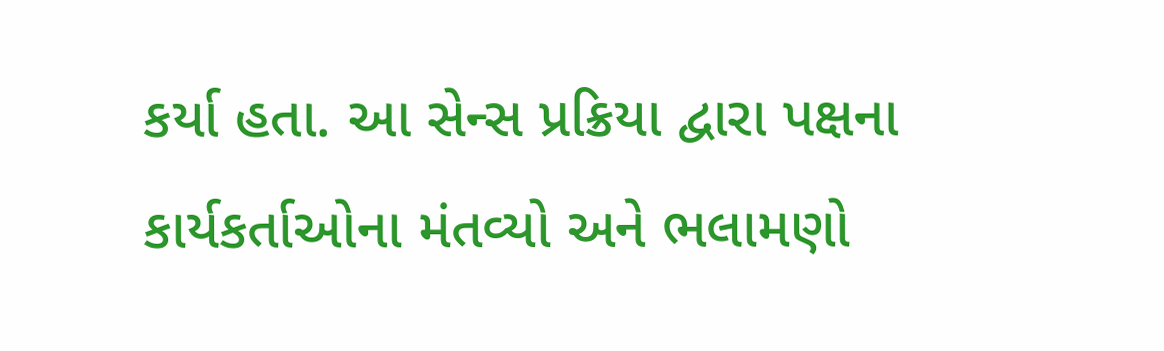કર્યા હતા. આ સેન્સ પ્રક્રિયા દ્વારા પક્ષના કાર્યકર્તાઓના મંતવ્યો અને ભલામણો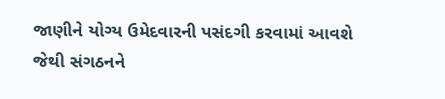જાણીને યોગ્ય ઉમેદવારની પસંદગી કરવામાં આવશે જેથી સંગઠનને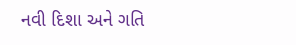નવી દિશા અને ગતિ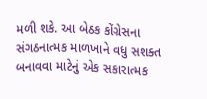મળી શકે. આ બેઠક કોંગ્રેસના સંગઠનાત્મક માળખાને વધુ સશક્ત બનાવવા માટેનું એક સકારાત્મક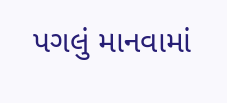પગલું માનવામાં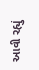આવી રહ્યું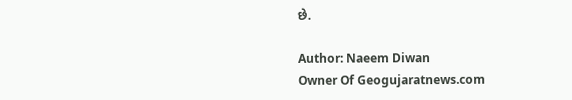છે.

Author: Naeem Diwan
Owner Of Geogujaratnews.com